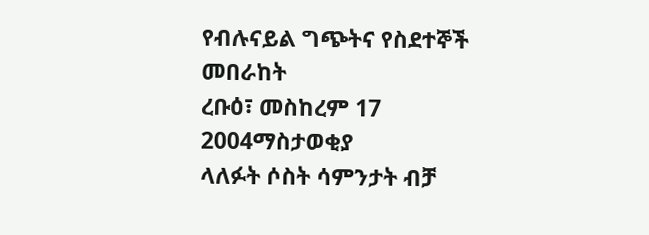የብሉናይል ግጭትና የስደተኞች መበራከት
ረቡዕ፣ መስከረም 17 2004ማስታወቂያ
ላለፉት ሶስት ሳምንታት ብቻ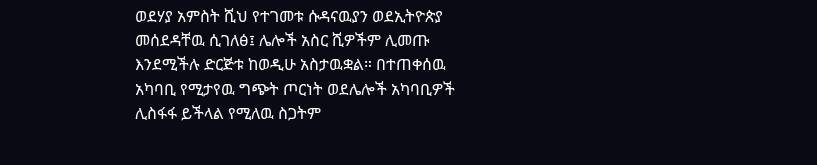ወደሃያ አምስት ሺህ የተገመቱ ሱዳናዉያን ወደኢትዮጵያ መሰደዳቸዉ ሲገለፅ፤ ሌሎች አስር ሺዎችም ሊመጡ እንደሚችሉ ድርጅቱ ከወዲሁ አስታዉቋል። በተጠቀሰዉ አካባቢ የሚታየዉ ግጭት ጦርነት ወደሌሎች አካባቢዎች ሊስፋፋ ይችላል የሚለዉ ስጋትም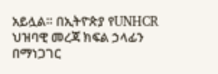አይሏል። በኢትዮጵያ የUNHCR ህዝባዊ መረጃ ክፍል ኃላፊን በማነጋገር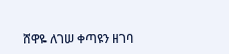ሸዋዬ ለገሠ ቀጣዩን ዘገባ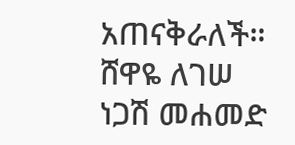አጠናቅራለች።
ሸዋዬ ለገሠ
ነጋሽ መሐመድ